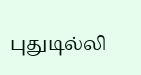புதுடில்லி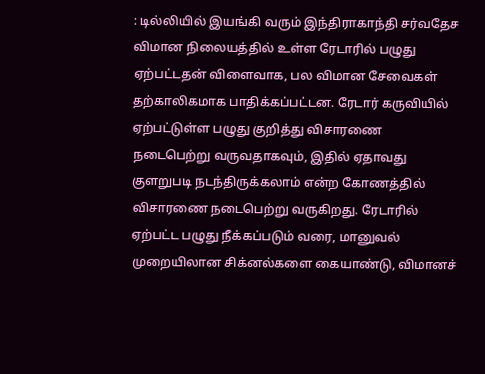: டில்லியில் இயங்கி வரும் இந்திராகாந்தி சர்வதேச விமான நிலையத்தில் உள்ள ரேடாரில் பழுது ஏற்பட்டதன் விளைவாக, பல விமான சேவைகள் தற்காலிகமாக பாதிக்கப்பட்டன. ரேடார் கருவியில் ஏற்பட்டுள்ள பழுது குறித்து விசாரணை நடைபெற்று வருவதாகவும், இதில் ஏதாவது குளறுபடி நடந்திருக்கலாம் என்ற கோணத்தில் விசாரணை நடைபெற்று வருகிறது. ரேடாரில் ஏற்பட்ட பழுது நீக்கப்படும் வரை, மானுவல் முறையிலான சிக்னல்களை கையாண்டு, விமானச்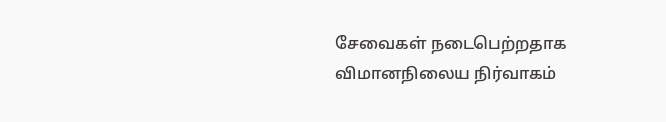சேவைகள் நடைபெற்றதாக விமானநிலைய நிர்வாகம்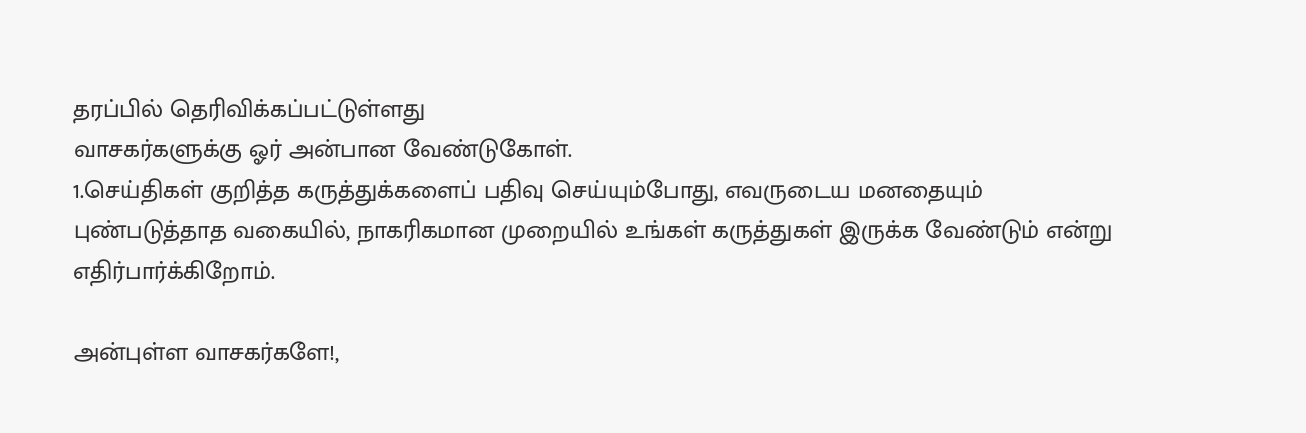தரப்பில் தெரிவிக்கப்பட்டுள்ளது
வாசகர்களுக்கு ஓர் அன்பான வேண்டுகோள்.
1.செய்திகள் குறித்த கருத்துக்களைப் பதிவு செய்யும்போது, எவருடைய மனதையும் புண்படுத்தாத வகையில், நாகரிகமான முறையில் உங்கள் கருத்துகள் இருக்க வேண்டும் என்று எதிர்பார்க்கிறோம்.

அன்புள்ள வாசகர்களே!,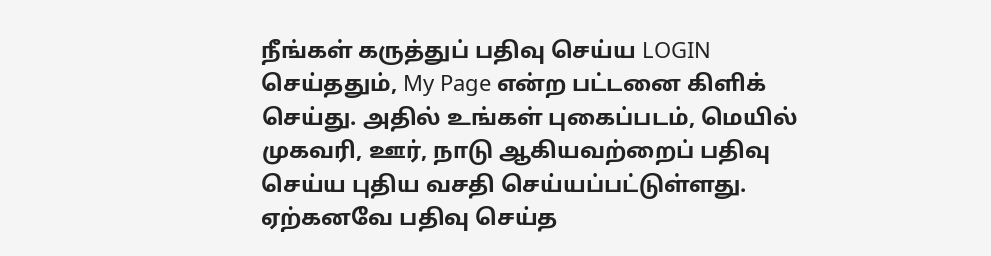நீங்கள் கருத்துப் பதிவு செய்ய LOGIN செய்ததும், My Page என்ற பட்டனை கிளிக் செய்து. அதில் உங்கள் புகைப்படம், மெயில் முகவரி, ஊர், நாடு ஆகியவற்றைப் பதிவு செய்ய புதிய வசதி செய்யப்பட்டுள்ளது. ஏற்கனவே பதிவு செய்த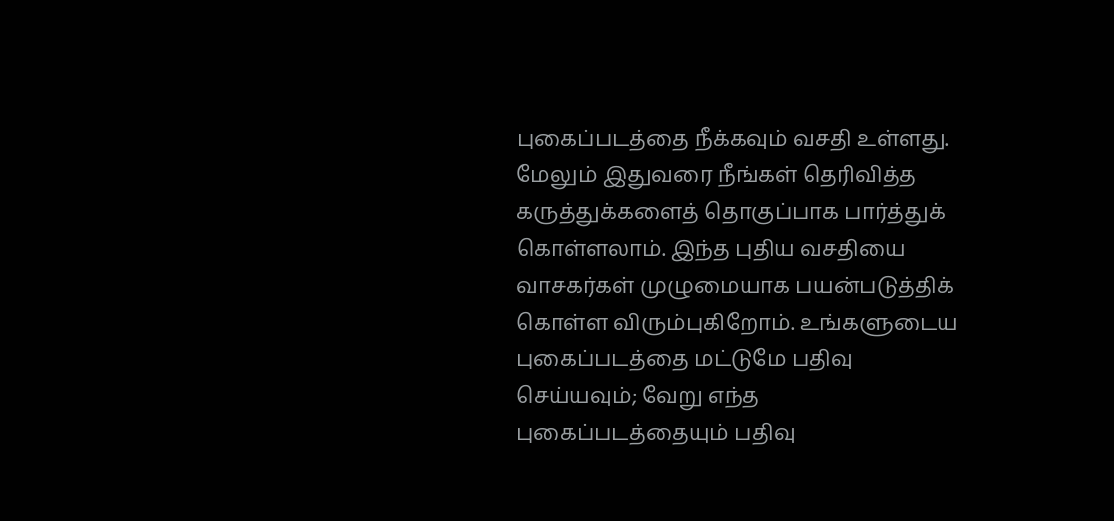புகைப்படத்தை நீக்கவும் வசதி உள்ளது. மேலும் இதுவரை நீங்கள் தெரிவித்த கருத்துக்களைத் தொகுப்பாக பார்த்துக் கொள்ளலாம். இந்த புதிய வசதியை வாசகர்கள் முழுமையாக பயன்படுத்திக் கொள்ள விரும்புகிறோம். உங்களுடைய புகைப்படத்தை மட்டுமே பதிவு செய்யவும்; வேறு எந்த புகைப்படத்தையும் பதிவு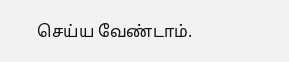செய்ய வேண்டாம்.